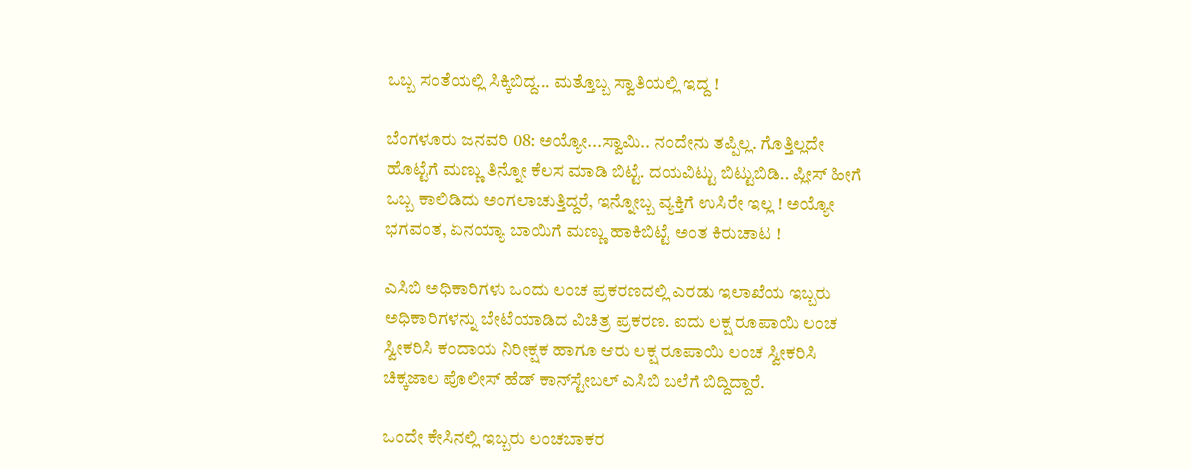ಒಬ್ಬ ಸಂತೆಯಲ್ಲಿ ಸಿಕ್ಕಿಬಿದ್ದ... ಮತ್ತೊಬ್ಬ ಸ್ವಾತಿಯಲ್ಲಿ ಇದ್ದ !

ಬೆಂಗಳೂರು ಜನವರಿ 08: ಅಯ್ಯೋ...ಸ್ವಾಮಿ.. ನಂದೇನು ತಪ್ಪಿಲ್ಲ. ಗೊತ್ತಿಲ್ಲದೇ ಹೊಟ್ಟೆಗೆ ಮಣ್ಣು ತಿನ್ನೋ ಕೆಲಸ ಮಾಡಿ ಬಿಟ್ಟೆ. ದಯವಿಟ್ಟು ಬಿಟ್ಟುಬಿಡಿ.. ಪ್ಲೀಸ್‌ ಹೀಗೆ ಒಬ್ಬ ಕಾಲಿಡಿದು ಅಂಗಲಾಚುತ್ತಿದ್ದರೆ, ಇನ್ನೋಬ್ಬ ವ್ಯಕ್ತಿಗೆ ಉಸಿರೇ ಇಲ್ಲ ! ಅಯ್ಯೋ ಭಗವಂತ, ಏನಯ್ಯಾ ಬಾಯಿಗೆ ಮಣ್ಣು ಹಾಕಿಬಿಟ್ಟೆ ಅಂತ ಕಿರುಚಾಟ !

ಎಸಿಬಿ ಅಧಿಕಾರಿಗಳು ಒಂದು ಲಂಚ ಪ್ರಕರಣದಲ್ಲಿ ಎರಡು ಇಲಾಖೆಯ ಇಬ್ಬರು ಅಧಿಕಾರಿಗಳನ್ನು ಬೇಟೆಯಾಡಿದ ವಿಚಿತ್ರ ಪ್ರಕರಣ. ಐದು ಲಕ್ಷ ರೂಪಾಯಿ ಲಂಚ ಸ್ವೀಕರಿಸಿ ಕಂದಾಯ ನಿರೀಕ್ಷಕ ಹಾಗೂ ಆರು ಲಕ್ಷ ರೂಪಾಯಿ ಲಂಚ ಸ್ವೀಕರಿಸಿ ಚಿಕ್ಕಜಾಲ ಪೊಲೀಸ್ ಹೆಡ್ ಕಾನ್‌ಸ್ಟೇಬಲ್ ಎಸಿಬಿ ಬಲೆಗೆ ಬಿದ್ದಿದ್ದಾರೆ.

ಒಂದೇ ಕೇಸಿನಲ್ಲಿ ಇಬ್ಬರು ಲಂಚಬಾಕರ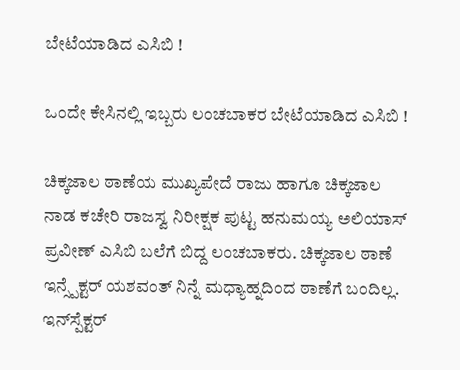ಬೇಟೆಯಾಡಿದ ಎಸಿಬಿ !

ಒಂದೇ ಕೇಸಿನಲ್ಲಿ ಇಬ್ಬರು ಲಂಚಬಾಕರ ಬೇಟೆಯಾಡಿದ ಎಸಿಬಿ !

ಚಿಕ್ಕಜಾಲ ಠಾಣೆಯ ಮುಖ್ಯಪೇದೆ ರಾಜು ಹಾಗೂ ಚಿಕ್ಕಜಾಲ ನಾಡ ಕಚೇರಿ ರಾಜಸ್ವ ನಿರೀಕ್ಷಕ ಪುಟ್ಟ ಹನುಮಯ್ಯ ಅಲಿಯಾಸ್ ಪ್ರವೀಣ್ ಎಸಿಬಿ ಬಲೆಗೆ ಬಿದ್ದ ಲಂಚಬಾಕರು. ಚಿಕ್ಕಜಾಲ ಠಾಣೆ ಇನ್ಸ್ಪೆಕ್ಟರ್ ಯಶವಂತ್ ನಿನ್ನೆ ಮಧ್ಯಾಹ್ನದಿಂದ ಠಾಣೆಗೆ ಬಂದಿಲ್ಲ. ಇನ್‌ಸ್ಪೆಕ್ಟರ್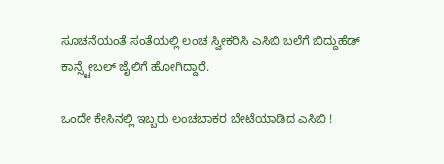ಸೂಚನೆಯಂತೆ ಸಂತೆಯಲ್ಲಿ ಲಂಚ ಸ್ವೀಕರಿಸಿ ಎಸಿಬಿ ಬಲೆಗೆ ಬಿದ್ದುಹೆಡ್ ಕಾನ್ಸ್ಟೇಬಲ್ ಜೈಲಿಗೆ ಹೋಗಿದ್ದಾರೆ.

ಒಂದೇ ಕೇಸಿನಲ್ಲಿ ಇಬ್ಬರು ಲಂಚಬಾಕರ ಬೇಟೆಯಾಡಿದ ಎಸಿಬಿ !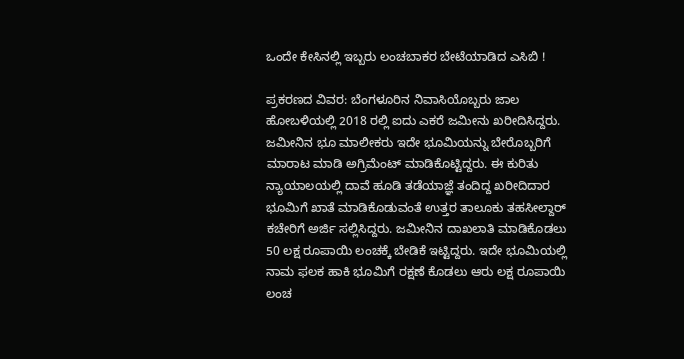ಒಂದೇ ಕೇಸಿನಲ್ಲಿ ಇಬ್ಬರು ಲಂಚಬಾಕರ ಬೇಟೆಯಾಡಿದ ಎಸಿಬಿ !

ಪ್ರಕರಣದ ವಿವರ: ಬೆಂಗಳೂರಿನ ನಿವಾಸಿಯೊಬ್ಬರು ಜಾಲ ಹೋಬಳಿಯಲ್ಲಿ 2018 ರಲ್ಲಿ ಐದು ಎಕರೆ ಜಮೀನು ಖರೀದಿಸಿದ್ದರು. ಜಮೀನಿನ ಭೂ ಮಾಲೀಕರು ಇದೇ ಭೂಮಿಯನ್ನು ಬೇರೊಬ್ಬರಿಗೆ ಮಾರಾಟ ಮಾಡಿ ಅಗ್ರಿಮೆಂಟ್ ಮಾಡಿಕೊಟ್ಟಿದ್ದರು. ಈ ಕುರಿತು ನ್ಯಾಯಾಲಯಲ್ಲಿ ದಾವೆ ಹೂಡಿ ತಡೆಯಾಜ್ಞೆ ತಂದಿದ್ದ ಖರೀದಿದಾರ ಭೂಮಿಗೆ ಖಾತೆ ಮಾಡಿಕೊಡುವಂತೆ ಉತ್ತರ ತಾಲೂಕು ತಹಸೀಲ್ದಾರ್ ಕಚೇರಿಗೆ ಅರ್ಜಿ ಸಲ್ಲಿಸಿದ್ದರು. ಜಮೀನಿನ ದಾಖಲಾತಿ ಮಾಡಿಕೊಡಲು 50 ಲಕ್ಷ ರೂಪಾಯಿ ಲಂಚಕ್ಕೆ ಬೇಡಿಕೆ ಇಟ್ಟಿದ್ದರು. ಇದೇ ಭೂಮಿಯಲ್ಲಿ ನಾಮ ಫಲಕ ಹಾಕಿ ಭೂಮಿಗೆ ರಕ್ಷಣೆ ಕೊಡಲು ಆರು ಲಕ್ಷ ರೂಪಾಯಿ ಲಂಚ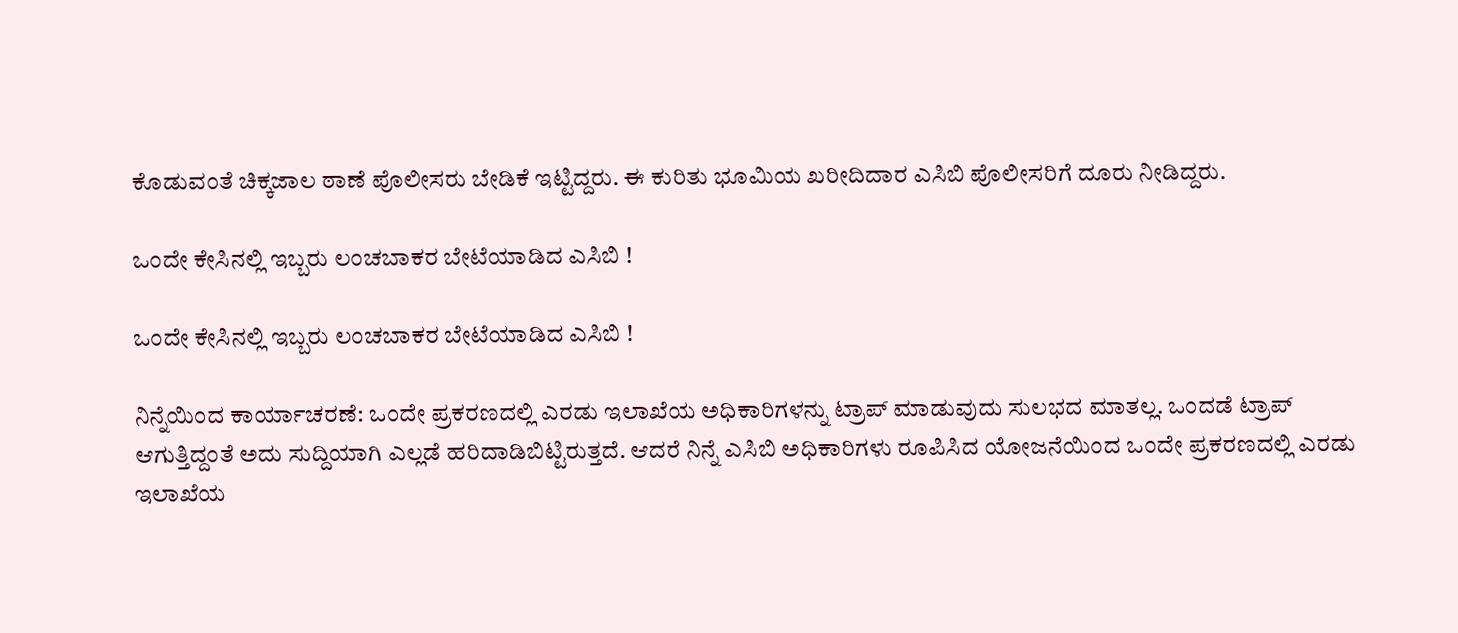ಕೊಡುವಂತೆ ಚಿಕ್ಕಜಾಲ ಠಾಣೆ ಪೊಲೀಸರು ಬೇಡಿಕೆ ಇಟ್ಟಿದ್ದರು. ಈ ಕುರಿತು ಭೂಮಿಯ ಖರೀದಿದಾರ ಎಸಿಬಿ ಪೊಲೀಸರಿಗೆ ದೂರು ನೀಡಿದ್ದರು.

ಒಂದೇ ಕೇಸಿನಲ್ಲಿ ಇಬ್ಬರು ಲಂಚಬಾಕರ ಬೇಟೆಯಾಡಿದ ಎಸಿಬಿ !

ಒಂದೇ ಕೇಸಿನಲ್ಲಿ ಇಬ್ಬರು ಲಂಚಬಾಕರ ಬೇಟೆಯಾಡಿದ ಎಸಿಬಿ !

ನಿನ್ನೆಯಿಂದ ಕಾರ್ಯಾಚರಣೆ: ಒಂದೇ ಪ್ರಕರಣದಲ್ಲಿ ಎರಡು ಇಲಾಖೆಯ ಅಧಿಕಾರಿಗಳನ್ನು ಟ್ರಾಪ್ ಮಾಡುವುದು ಸುಲಭದ ಮಾತಲ್ಲ. ಒಂದಡೆ ಟ್ರಾಪ್ ಆಗುತ್ತಿದ್ದಂತೆ ಅದು ಸುದ್ದಿಯಾಗಿ ಎಲ್ಲಡೆ ಹರಿದಾಡಿಬಿಟ್ಟಿರುತ್ತದೆ. ಆದರೆ ನಿನ್ನೆ ಎಸಿಬಿ ಅಧಿಕಾರಿಗಳು ರೂಪಿಸಿದ ಯೋಜನೆಯಿಂದ ಒಂದೇ ಪ್ರಕರಣದಲ್ಲಿ ಎರಡು ಇಲಾಖೆಯ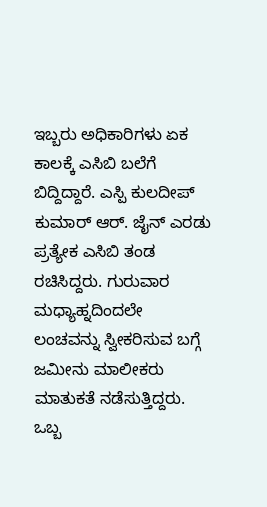ಇಬ್ಬರು ಅಧಿಕಾರಿಗಳು ಏಕ ಕಾಲಕ್ಕೆ ಎಸಿಬಿ ಬಲೆಗೆ ಬಿದ್ದಿದ್ದಾರೆ. ಎಸ್ಪಿ ಕುಲದೀಪ್ ಕುಮಾರ್ ಆರ್. ಜೈನ್ ಎರಡು ಪ್ರತ್ಯೇಕ ಎಸಿಬಿ ತಂಡ ರಚಿಸಿದ್ದರು. ಗುರುವಾರ ಮಧ್ಯಾಹ್ನದಿಂದಲೇ ಲಂಚವನ್ನು ಸ್ವೀಕರಿಸುವ ಬಗ್ಗೆ ಜಮೀನು ಮಾಲೀಕರು ಮಾತುಕತೆ ನಡೆಸುತ್ತಿದ್ದರು. ಒಬ್ಬ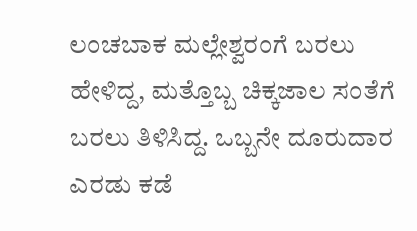ಲಂಚಬಾಕ ಮಲ್ಲೇಶ್ವರಂಗೆ ಬರಲು ಹೇಳಿದ್ದ, ಮತ್ತೊಬ್ಬ ಚಿಕ್ಕಜಾಲ ಸಂತೆಗೆ ಬರಲು ತಿಳಿಸಿದ್ದ. ಒಬ್ಬನೇ ದೂರುದಾರ ಎರಡು ಕಡೆ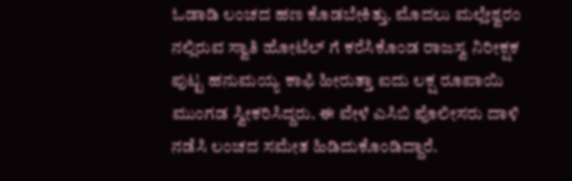ಓಡಾಡಿ ಲಂಚದ ಹಣ ಕೊಡಬೇಕಿತ್ತು. ಮೊದಲು ಮಲ್ಲೇಶ್ವರಂ ನಲ್ಲಿರುವ ಸ್ವಾತಿ ಹೋಟೆಲ್ ಗೆ ಕರೆಸಿಕೊಂಡ ರಾಜಸ್ವ ನಿರೀಕ್ಷಕ ಪುಟ್ಟ ಹನುಮಯ್ಯ ಕಾಫಿ ಹೀರುತ್ತಾ ಐದು ಲಕ್ಷ ರೂಪಾಯಿ ಮುಂಗಡ ಸ್ವೀಕರಿಸಿದ್ದರು. ಈ ವೇಳೆ ಎಸಿಬಿ ಪೊಲೀಸರು ದಾಳಿ ನಡೆಸಿ ಲಂಚದ ಸಮೇತ ಹಿಡಿದುಕೊಂಡಿದ್ದಾರೆ.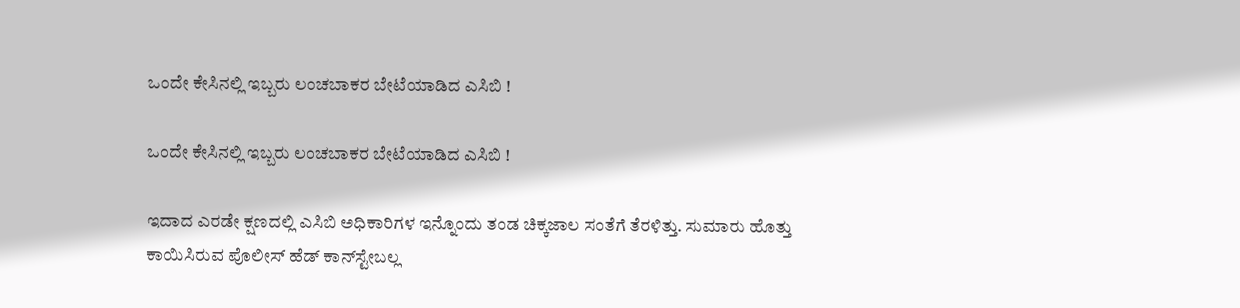ಒಂದೇ ಕೇಸಿನಲ್ಲಿ ಇಬ್ಬರು ಲಂಚಬಾಕರ ಬೇಟೆಯಾಡಿದ ಎಸಿಬಿ !

ಒಂದೇ ಕೇಸಿನಲ್ಲಿ ಇಬ್ಬರು ಲಂಚಬಾಕರ ಬೇಟೆಯಾಡಿದ ಎಸಿಬಿ !

ಇದಾದ ಎರಡೇ ಕ್ಷಣದಲ್ಲಿ ಎಸಿಬಿ ಅಧಿಕಾರಿಗಳ ಇನ್ನೊಂದು ತಂಡ ಚಿಕ್ಕಜಾಲ ಸಂತೆಗೆ ತೆರಳಿತ್ತು. ಸುಮಾರು ಹೊತ್ತು ಕಾಯಿಸಿರುವ ಪೊಲೀಸ್ ಹೆಡ್ ಕಾನ್‌ಸ್ಟೇಬಲ್ಲ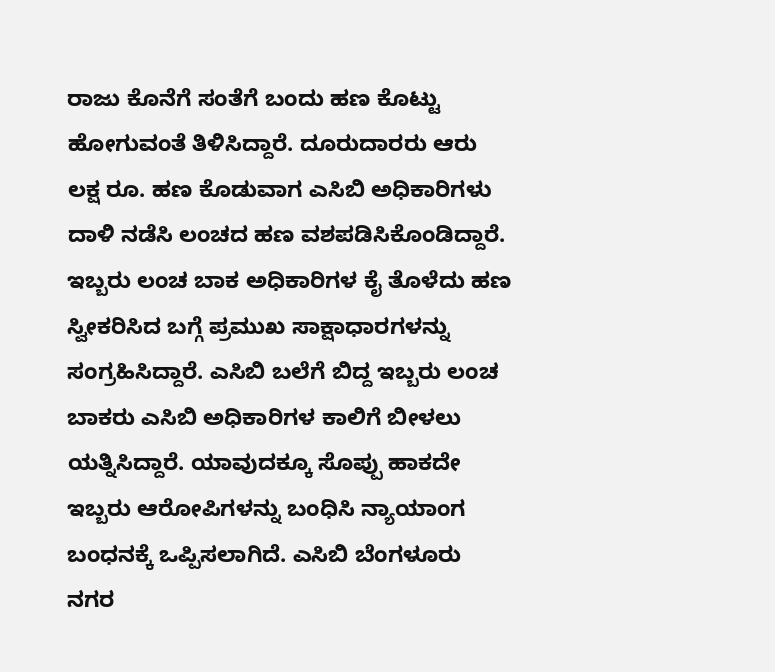ರಾಜು ಕೊನೆಗೆ ಸಂತೆಗೆ ಬಂದು ಹಣ ಕೊಟ್ಟು ಹೋಗುವಂತೆ ತಿಳಿಸಿದ್ದಾರೆ. ದೂರುದಾರರು ಆರು ಲಕ್ಷ ರೂ. ಹಣ ಕೊಡುವಾಗ ಎಸಿಬಿ ಅಧಿಕಾರಿಗಳು ದಾಳಿ ನಡೆಸಿ ಲಂಚದ ಹಣ ವಶಪಡಿಸಿಕೊಂಡಿದ್ದಾರೆ. ಇಬ್ಬರು ಲಂಚ ಬಾಕ ಅಧಿಕಾರಿಗಳ ಕೈ ತೊಳೆದು ಹಣ ಸ್ವೀಕರಿಸಿದ ಬಗ್ಗೆ ಪ್ರಮುಖ ಸಾಕ್ಷಾಧಾರಗಳನ್ನು ಸಂಗ್ರಹಿಸಿದ್ದಾರೆ. ಎಸಿಬಿ ಬಲೆಗೆ ಬಿದ್ದ ಇಬ್ಬರು ಲಂಚ ಬಾಕರು ಎಸಿಬಿ ಅಧಿಕಾರಿಗಳ ಕಾಲಿಗೆ ಬೀಳಲು ಯತ್ನಿಸಿದ್ದಾರೆ. ಯಾವುದಕ್ಕೂ ಸೊಪ್ಪು ಹಾಕದೇ ಇಬ್ಬರು ಆರೋಪಿಗಳನ್ನು ಬಂಧಿಸಿ ನ್ಯಾಯಾಂಗ ಬಂಧನಕ್ಕೆ ಒಪ್ಪಿಸಲಾಗಿದೆ. ಎಸಿಬಿ ಬೆಂಗಳೂರು ನಗರ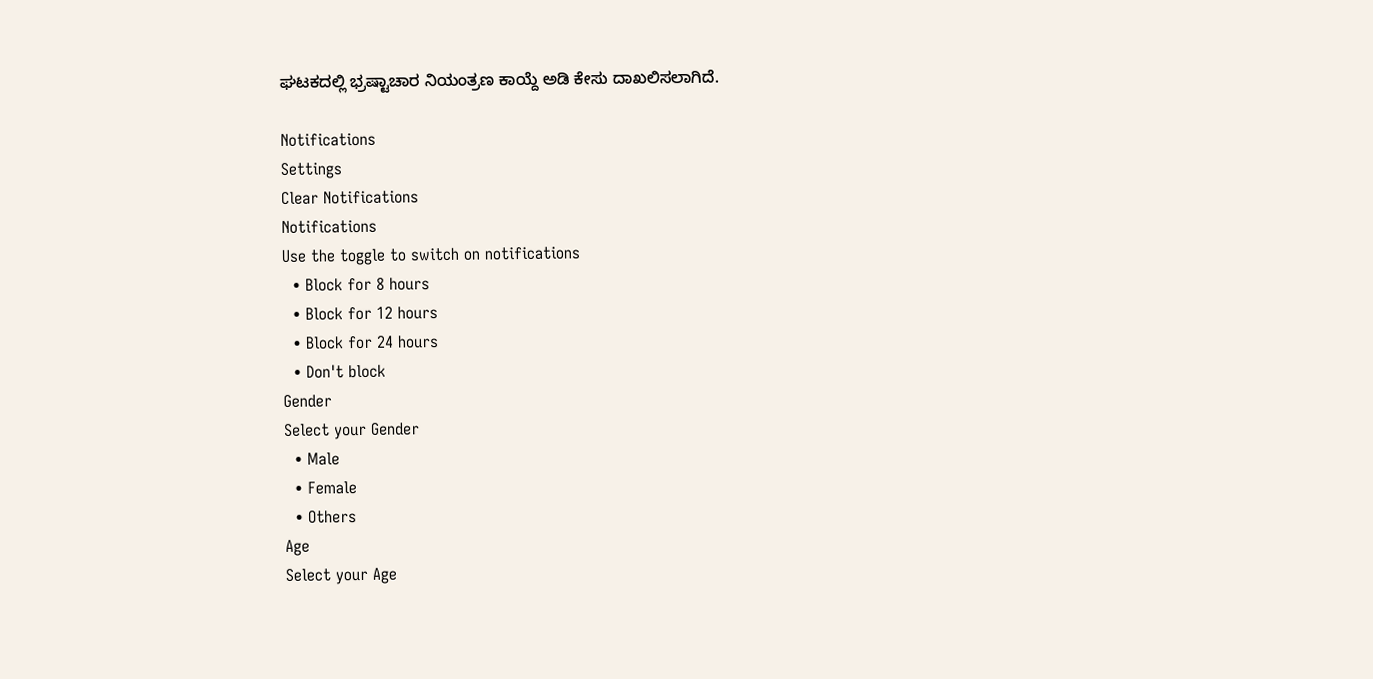ಘಟಕದಲ್ಲಿ ಭ್ರಷ್ಟಾಚಾರ ನಿಯಂತ್ರಣ ಕಾಯ್ದೆ ಅಡಿ ಕೇಸು ದಾಖಲಿಸಲಾಗಿದೆ.

Notifications
Settings
Clear Notifications
Notifications
Use the toggle to switch on notifications
  • Block for 8 hours
  • Block for 12 hours
  • Block for 24 hours
  • Don't block
Gender
Select your Gender
  • Male
  • Female
  • Others
Age
Select your Age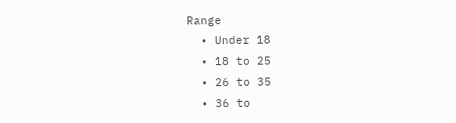Range
  • Under 18
  • 18 to 25
  • 26 to 35
  • 36 to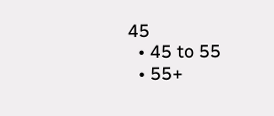45
  • 45 to 55
  • 55+